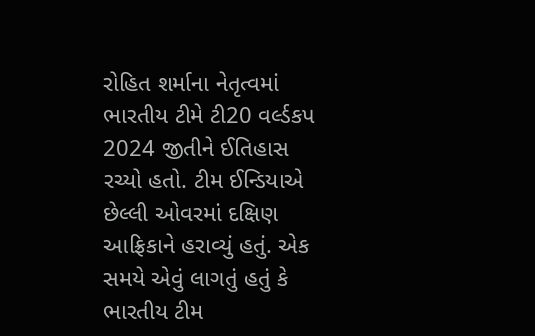રોહિત શર્માના નેતૃત્વમાં ભારતીય ટીમે ટી20 વર્લ્ડકપ 2024 જીતીને ઈતિહાસ રચ્યો હતો. ટીમ ઈન્ડિયાએ છેલ્લી ઓવરમાં દક્ષિણ આફ્રિકાને હરાવ્યું હતું. એક સમયે એવું લાગતું હતું કે ભારતીય ટીમ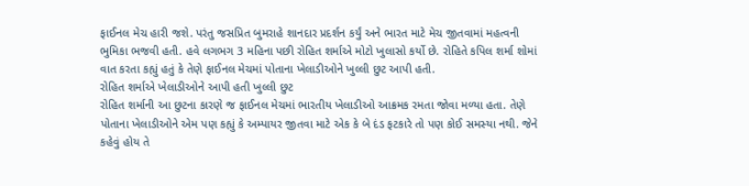ફાઈનલ મેચ હારી જશે. પરંતુ જસપ્રિત બુમરાહે શાનદાર પ્રદર્શન કર્યું અને ભારત માટે મેચ જીતવામાં મહત્વની ભુમિકા ભજવી હતી. હવે લગભગ 3 મહિના પછી રોહિત શર્માએ મોટો ખુલાસો કર્યો છે. રોહિતે કપિલ શર્મા શોમાં વાત કરતા કહ્યું હતું કે તેણે ફાઈનલ મેચમાં પોતાના ખેલાડીઓને ખુલ્લી છુટ આપી હતી.
રોહિત શર્માએ ખેલાડીઓને આપી હતી ખુલ્લી છુટ
રોહિત શર્માની આ છુટના કારણે જ ફાઈનલ મેચમાં ભારતીય ખેલાડીઓ આક્રમક રમતા જોવા મળ્યા હતા. તેણે પોતાના ખેલાડીઓને એમ પણ કહ્યું કે અમ્પાયર જીતવા માટે એક કે બે દંડ ફટકારે તો પણ કોઈ સમસ્યા નથી. જેને કહેવું હોય તે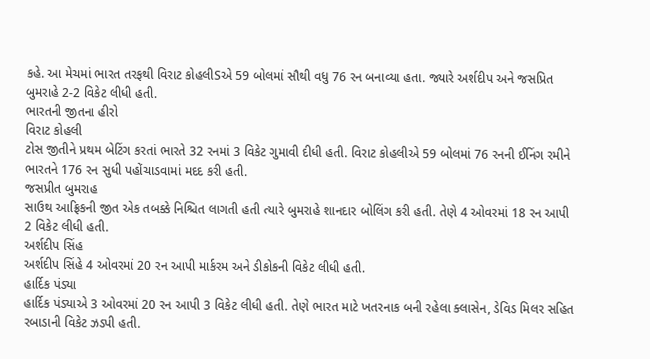કહે. આ મેચમાં ભારત તરફથી વિરાટ કોહલીSએ 59 બોલમાં સૌથી વધુ 76 રન બનાવ્યા હતા. જ્યારે અર્શદીપ અને જસપ્રિત બુમરાહે 2-2 વિકેટ લીધી હતી.
ભારતની જીતના હીરો
વિરાટ કોહલી
ટોસ જીતીને પ્રથમ બેટિંગ કરતાં ભારતે 32 રનમાં 3 વિકેટ ગુમાવી દીધી હતી. વિરાટ કોહલીએ 59 બોલમાં 76 રનની ઈનિંગ રમીને ભારતને 176 રન સુધી પહોંચાડવામાં મદદ કરી હતી.
જસપ્રીત બુમરાહ
સાઉથ આફ્રિકની જીત એક તબક્કે નિશ્ચિત લાગતી હતી ત્યારે બુમરાહે શાનદાર બોલિંગ કરી હતી. તેણે 4 ઓવરમાં 18 રન આપી 2 વિકેટ લીધી હતી.
અર્શદીપ સિંહ
અર્શદીપ સિંહે 4 ઓવરમાં 20 રન આપી માર્કરમ અને ડીકોકની વિકેટ લીધી હતી.
હાર્દિક પંડ્યા
હાર્દિક પંડ્યાએ 3 ઓવરમાં 20 રન આપી 3 વિકેટ લીધી હતી. તેણે ભારત માટે ખતરનાક બની રહેલા ક્લાસેન, ડેવિડ મિલર સહિત રબાડાની વિકેટ ઝડપી હતી.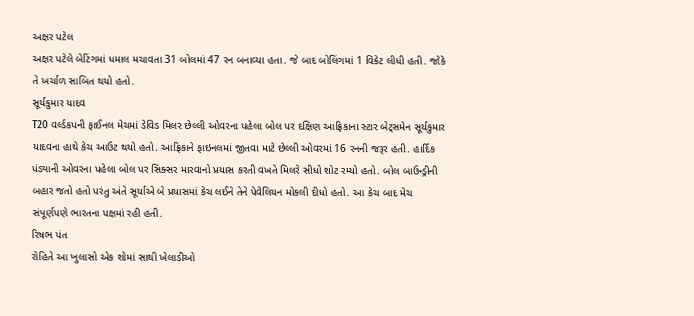અક્ષર પટેલ
અક્ષર પટેલે બેટિંગમાં ધમાલ મચાવતા 31 બોલમાં 47 રન બનાવ્યા હતા. જે બાદ બોલિંગમાં 1 વિકેટ લીધી હતી. જોકે તે ખર્ચાળ સાબિત થયો હતો.
સૂર્યકુમાર યાદવ
T20 વર્લ્ડકપની ફાઈનલ મેચમાં ડેવિડ મિલર છેલ્લી ઓવરના પહેલા બોલ પર દક્ષિણ આફ્રિકાના સ્ટાર બેટ્સમેન સૂર્યકુમાર યાદવના હાથે કેચ આઉટ થયો હતો. આફ્રિકાને ફાઇનલમાં જીતવા માટે છેલ્લી ઓવરમાં 16 રનની જરૂર હતી. હાર્દિક પંડ્યાની ઓવરના પહેલા બોલ પર સિક્સર મારવાનો પ્રયાસ કરતી વખતે મિલરે સીધો શોટ રમ્યો હતો. બોલ બાઉન્ડ્રીની બહાર જતો હતો પરંતુ અંતે સૂર્યાએ બે પ્રયાસમાં કેચ લઈને તેને પેવેલિયન મોકલી દીધો હતો. આ કેચ બાદ મેચ સંપૂર્ણપણે ભારતના પક્ષમાં રહી હતી.
રિષભ પંત
રોહિતે આ ખુલાસો એક શોમાં સાથી ખેલાડીઓ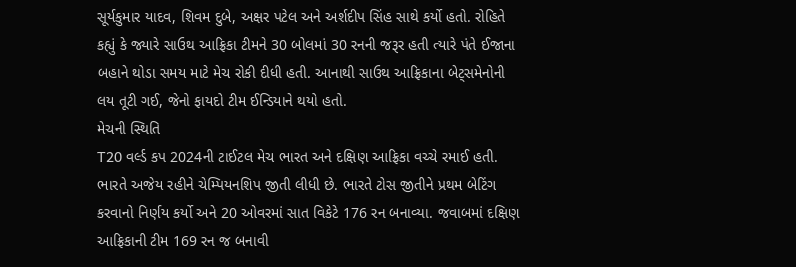સૂર્યકુમાર યાદવ, શિવમ દુબે, અક્ષર પટેલ અને અર્શદીપ સિંહ સાથે કર્યો હતો. રોહિતે કહ્યું કે જ્યારે સાઉથ આફ્રિકા ટીમને 30 બોલમાં 30 રનની જરૂર હતી ત્યારે પંતે ઈજાના બહાને થોડા સમય માટે મેચ રોકી દીધી હતી. આનાથી સાઉથ આફ્રિકાના બેટ્સમેનોની લય તૂટી ગઈ, જેનો ફાયદો ટીમ ઈન્ડિયાને થયો હતો.
મેચની સ્થિતિ
T20 વર્લ્ડ કપ 2024ની ટાઈટલ મેચ ભારત અને દક્ષિણ આફ્રિકા વચ્ચે રમાઈ હતી. ભારતે અજેય રહીને ચેમ્પિયનશિપ જીતી લીધી છે. ભારતે ટોસ જીતીને પ્રથમ બેટિંગ કરવાનો નિર્ણય કર્યો અને 20 ઓવરમાં સાત વિકેટે 176 રન બનાવ્યા. જવાબમાં દક્ષિણ આફ્રિકાની ટીમ 169 રન જ બનાવી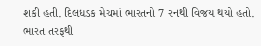શકી હતી. દિલધડક મેચમાં ભારતનો 7 રનથી વિજય થયો હતો. ભારત તરફથી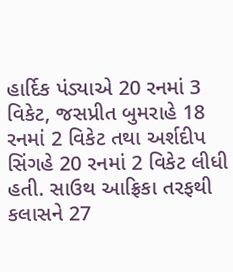હાર્દિક પંડ્યાએ 20 રનમાં 3 વિકેટ, જસપ્રીત બુમરાહે 18 રનમાં 2 વિકેટ તથા અર્શદીપ સિંગહે 20 રનમાં 2 વિકેટ લીધી હતી. સાઉથ આફ્રિકા તરફથી કલાસને 27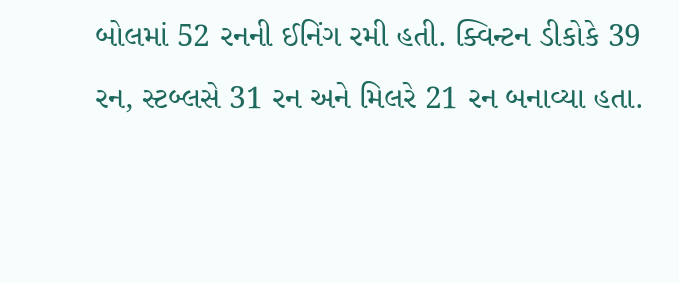બોલમાં 52 રનની ઈનિંગ રમી હતી. ક્વિન્ટન ડીકોકે 39 રન, સ્ટબ્લસે 31 રન અને મિલરે 21 રન બનાવ્યા હતા.